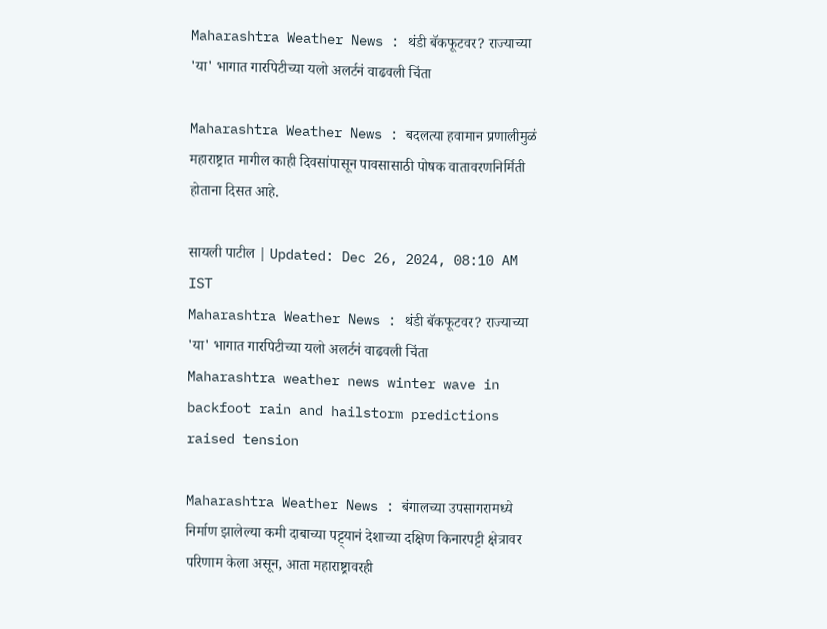Maharashtra Weather News : थंडी बॅकफूटवर? राज्याच्या 'या' भागात गारपिटीच्या यलो अलर्टनं वाढवली चिंता

Maharashtra Weather News : बदलत्या हवामान प्रणालीमुळं महाराष्ट्रात मागील काही दिवसांपासून पावसासाठी पोषक वातावरणनिर्मिती होताना दिसत आहे.

सायली पाटील | Updated: Dec 26, 2024, 08:10 AM IST
Maharashtra Weather News : थंडी बॅकफूटवर? राज्याच्या 'या' भागात गारपिटीच्या यलो अलर्टनं वाढवली चिंता
Maharashtra weather news winter wave in backfoot rain and hailstorm predictions raised tension

Maharashtra Weather News : बंगालच्या उपसागरामध्ये निर्माण झालेल्या कमी दाबाच्या पट्ट्यानं देशाच्या दक्षिण किनारपट्टी क्षेत्रावर परिणाम केला असून, आता महाराष्ट्रावरही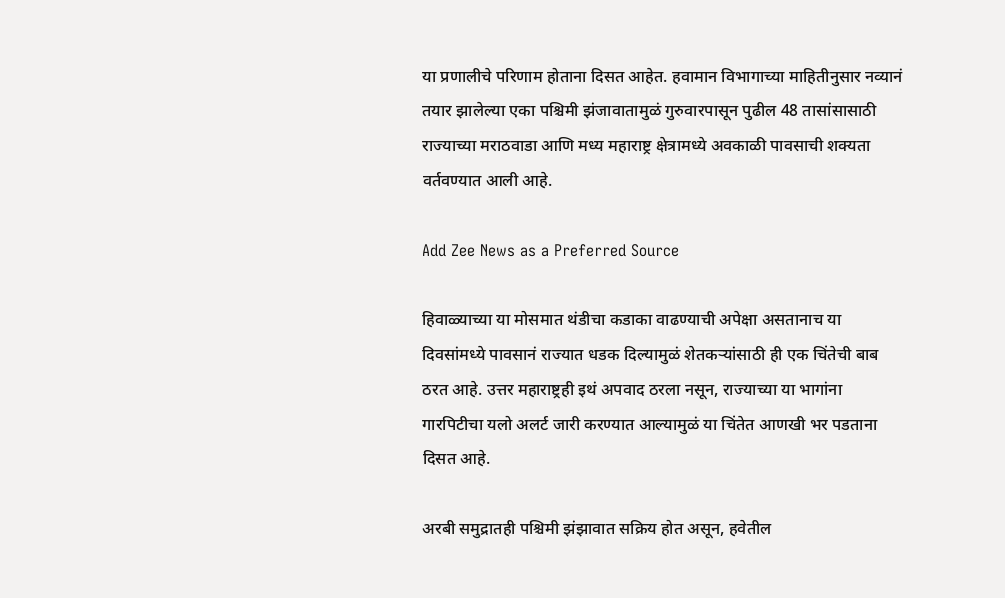या प्रणालीचे परिणाम होताना दिसत आहेत. हवामान विभागाच्या माहितीनुसार नव्यानं तयार झालेल्या एका पश्चिमी झंजावातामुळं गुरुवारपासून पुढील 48 तासांसासाठी राज्याच्या मराठवाडा आणि मध्य महाराष्ट्र क्षेत्रामध्ये अवकाळी पावसाची शक्यता वर्तवण्यात आली आहे.

Add Zee News as a Preferred Source

हिवाळ्याच्या या मोसमात थंडीचा कडाका वाढण्याची अपेक्षा असतानाच या दिवसांमध्ये पावसानं राज्यात धडक दिल्यामुळं शेतकऱ्यांसाठी ही एक चिंतेची बाब ठरत आहे. उत्तर महाराष्ट्रही इथं अपवाद ठरला नसून, राज्याच्या या भागांना गारपिटीचा यलो अलर्ट जारी करण्यात आल्यामुळं या चिंतेत आणखी भर पडताना दिसत आहे.

अरबी समुद्रातही पश्चिमी झंझावात सक्रिय होत असून, हवेतील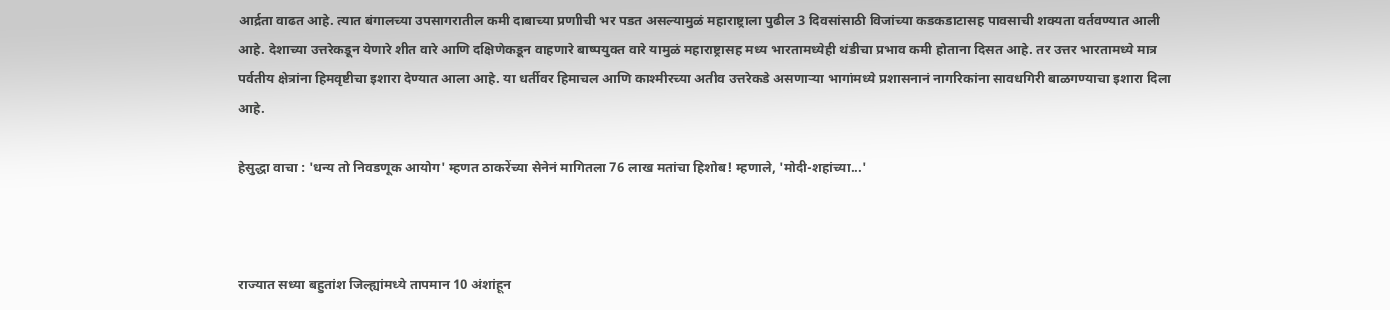आर्द्रता वाढत आहे. त्यात बंगालच्या उपसागरातील कमी दाबाच्या प्रणाीची भर पडत असल्यामुळं महाराष्ट्राला पुढील 3 दिवसांसाठी विजांच्या कडकडाटासह पावसाची शक्यता वर्तवण्यात आली आहे. देशाच्या उत्तरेकडून येणारे शीत वारे आणि दक्षिणेकडून वाहणारे बाष्पयुक्त वारे यामुळं महाराष्ट्रासह मध्य भारतामध्येही थंडीचा प्रभाव कमी होताना दिसत आहे. तर उत्तर भारतामध्ये मात्र पर्वतीय क्षेत्रांना हिमवृष्टीचा इशारा देण्यात आला आहे. या धर्तीवर हिमाचल आणि काश्मीरच्या अतीव उत्तरेकडे असणाऱ्या भागांमध्ये प्रशासनानं नागरिकांना सावधगिरी बाळगण्याचा इशारा दिला आहे.

हेसुद्धा वाचा : 'धन्य तो निवडणूक आयोग' म्हणत ठाकरेंच्या सेनेनं मागितला 76 लाख मतांचा हिशोब! म्हणाले, 'मोदी-शहांच्या...'



राज्यात सध्या बहुतांश जिल्ह्यांमध्ये तापमान 10 अंशांहून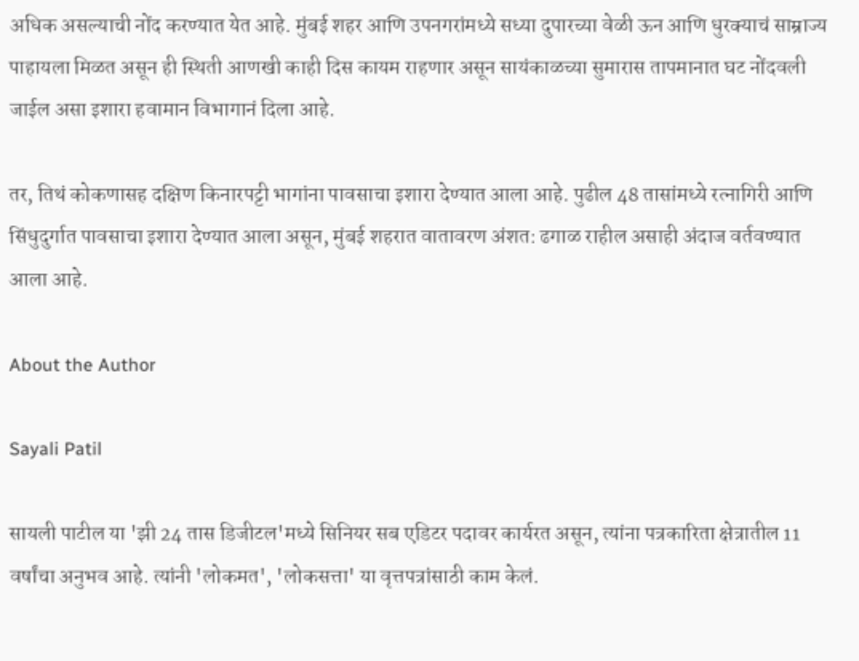अधिक असल्याची नोंद करण्यात येत आहे. मुंबई शहर आणि उपनगरांमध्ये सध्या दुपारच्या वेळी ऊन आणि धुरक्याचं साम्राज्य पाहायला मिळत असून ही स्थिती आणखी काही दिस कायम राहणार असून सायंकाळच्या सुमारास तापमानात घट नोंदवली जाईल असा इशारा हवामान विभागानं दिला आहे.

तर, तिथं कोकणासह दक्षिण किनारपट्टी भागांना पावसाचा इशारा देण्यात आला आहे. पुढील 48 तासांमध्ये रत्नागिरी आणि सिंधुदुर्गात पावसाचा इशारा देण्यात आला असून, मुंबई शहरात वातावरण अंशत: ढगाळ राहील असाही अंदाज वर्तवण्यात आला आहे.

About the Author

Sayali Patil

सायली पाटील या 'झी 24 तास डिजीटल'मध्ये सिनियर सब एडिटर पदावर कार्यरत असून, त्यांना पत्रकारिता क्षेत्रातील 11 वर्षांचा अनुभव आहे. त्यांनी 'लोकमत', 'लोकसत्ता' या वृत्तपत्रांसाठी काम केलं.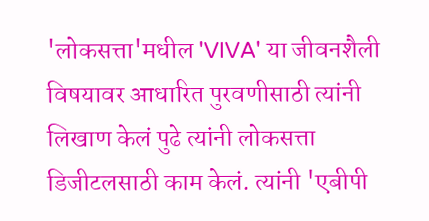'लोकसत्ता'मधील 'VIVA' या जीवनशैली विषयावर आधारित पुरवणीसाठी त्यांनी लिखाण केलं पुढे त्यांनी लोकसत्ता डिजीटलसाठी काम केलं. त्यांनी 'एबीपी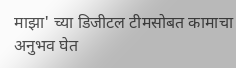माझा' च्या डिजीटल टीमसोबत कामाचा अनुभव घेत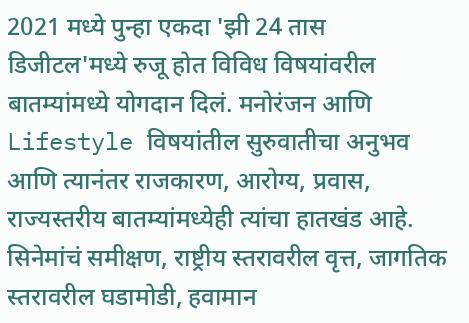2021 मध्ये पुन्हा एकदा 'झी 24 तास डिजीटल'मध्ये रुजू होत विविध विषयांवरील बातम्यांमध्ये योगदान दिलं. मनोरंजन आणि Lifestyle विषयांतील सुरुवातीचा अनुभव आणि त्यानंतर राजकारण, आरोग्य, प्रवास, राज्यस्तरीय बातम्यांमध्येही त्यांचा हातखंड आहे. सिनेमांचं समीक्षण, राष्ट्रीय स्तरावरील वृत्त, जागतिक स्तरावरील घडामोडी, हवामान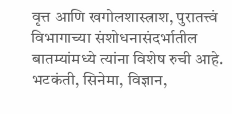वृत्त आणि खगोलशास्त्राश, पुरातत्त्वं विभागाच्या संशोधनासंदर्भातील बातम्यांमध्ये त्यांना विशेष रुची आहे. भटकंती, सिनेमा, विज्ञान,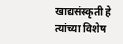खाद्यसंस्कृती हे त्यांच्या विशेष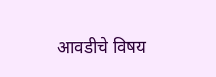आवडीचे विषय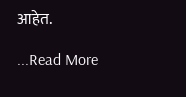आहेत.

...Read More